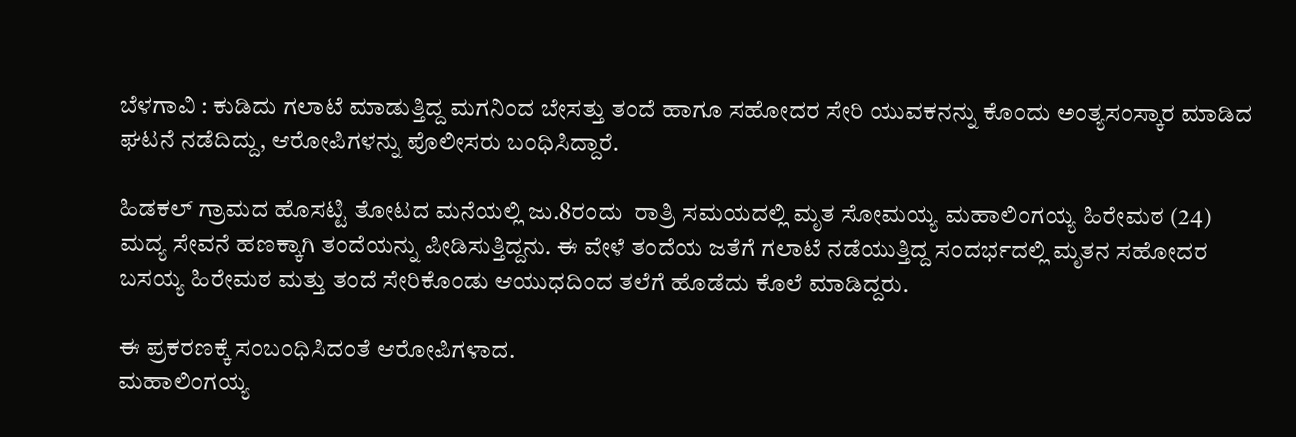ಬೆಳಗಾವಿ : ಕುಡಿದು ಗಲಾಟೆ ಮಾಡುತ್ತಿದ್ದ ಮಗನಿಂದ‌ ಬೇಸತ್ತು ತಂದೆ ಹಾಗೂ ಸಹೋದರ ಸೇರಿ ಯುವಕನನ್ನು ಕೊಂದು ಅಂತ್ಯಸಂಸ್ಕಾರ ಮಾಡಿದ ಘಟನೆ ನಡೆದಿದ್ದು, ಆರೋಪಿಗಳನ್ನು ಪೊಲೀಸರು ಬಂಧಿಸಿದ್ದಾರೆ.

ಹಿಡಕಲ್ ಗ್ರಾಮದ ಹೊಸಟ್ಟಿ ತೋಟದ ಮನೆಯಲ್ಲಿ ಜು.8ರಂದು  ರಾತ್ರಿ ಸಮಯದಲ್ಲಿ ಮೃತ ಸೋಮಯ್ಯ ಮಹಾಲಿಂಗಯ್ಯ ಹಿರೇಮಠ (24) ಮದ್ಯ ಸೇವನೆ ಹಣಕ್ಕಾಗಿ ತಂದೆಯನ್ನು ಪೀಡಿಸುತ್ತಿದ್ದನು. ಈ ವೇಳೆ ತಂದೆಯ ಜತೆಗೆ ಗಲಾಟೆ ನಡೆಯುತ್ತಿದ್ದ ಸಂದರ್ಭದಲ್ಲಿ ಮೃತನ ಸಹೋದರ ಬಸಯ್ಯ ಹಿರೇಮಠ ಮತ್ತು ತಂದೆ ಸೇರಿಕೊಂಡು ಆಯುಧದಿಂದ ತಲೆಗೆ ಹೊಡೆದು ಕೊಲೆ ಮಾಡಿದ್ದರು.

ಈ ಪ್ರಕರಣಕ್ಕೆ ಸಂಬಂಧಿಸಿದಂತೆ ಆರೋಪಿಗಳಾದ.
ಮಹಾಲಿಂಗಯ್ಯ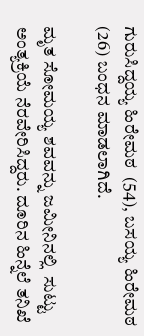ಗುರುಸಿದ್ದಯ್ಯ ಹಿರೇಮಠ  (54), ಬಸಯ್ಯ ಹಿರೇಮಠ (26) ಬಂಧನ ಮಾಡಲಾಗಿದೆ.

ಮೃತ ಸೋಮಯ್ಯ ಶವವನ್ನು ಜಮೀನಿನಲ್ಲಿ  ಸುಟ್ಟು ಅಂತ್ಯಕ್ರಿಯೆ ‌ನೆರವೇರಿಸಿದ್ದರು. ದೂರಿನ ಹಿನ್ನೆಲೆ ತನಿಖೆ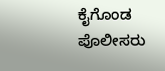ಕೈಗೊಂಡ ಪೊಲೀಸರು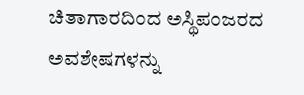ಚಿತಾಗಾರದಿಂದ ಅಸ್ಥಿಪಂಜರದ ಅವಶೇಷಗಳನ್ನು‌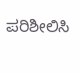ಪರಿಶೀಲಿಸಿ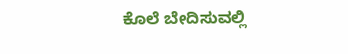ಕೊಲೆ ಬೇದಿಸುವಲ್ಲಿ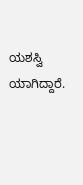ಯಶಸ್ವಿ ಯಾಗಿದ್ದಾರೆ.